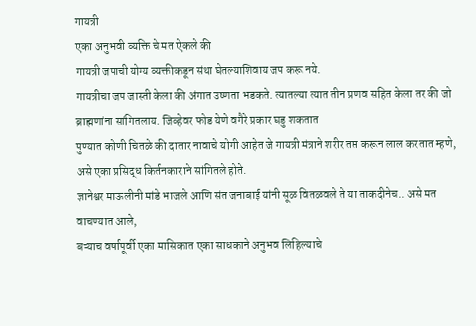गायत्री
एका अनुभवी व्यक्ति चे मत ऐकले की
गायत्री जपाची योग्य व्यक्तीकडून संथा घेतल्याशिवाय जप करू नये.
गायत्रीचा जप जास्ती केला की अंगात उष्णता भडकते. त्यातल्या त्यात तीन प्रणव सहित केला तर की जो ब्राह्मणांना सांगितलाय. जिव्हेवर फोड येणे वगैरे प्रकार घडु शकतात
पुण्यात कोणी चितळे की दातार नावाचे योगी आहेत जे गायत्री मंत्राने शरीर तप्त करून लाल करतात म्हणे, असे एका प्रसिद्ध किर्तनकाराने सांगितले होते.
ज्ञानेश्वर माऊलीनी मांडे भाजले आणि संत जनाबाई यांनी सूळ वितळवले ते या ताकदीनेच.. असे मत वाचण्यात आले,
बऱ्याच वर्षापूर्वी एका मासिकात एका साधकाने अनुभव लिहिल्याचे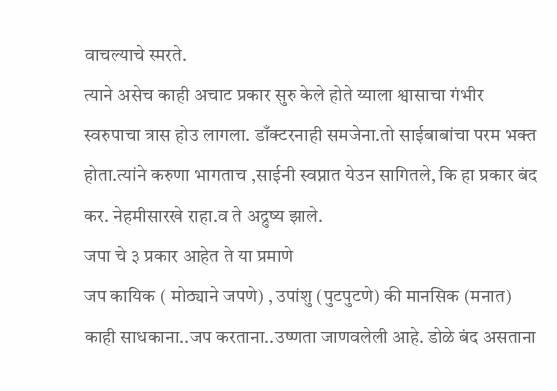वाचल्याचे स्मरते.
त्याने असेच काही अचाट प्रकार सुरु केले होते य्याला श्वासाचा गंभीर स्वरुपाचा त्रास होउ लागला. डाँक्टरनाही समजेना.तो साईबाबांचा परम भक्त होता.त्यांने करुणा भागताच ,साईनी स्वप्नात येउन सागितले, कि हा प्रकार बंद कर. नेहमीसारखे राहा.व ते अद्रुष्य झाले.
जपा चे ३ प्रकार आहेत ते या प्रमाणे
जप कायिक ( मोठ्याने जपणे) , उपांशु (पुटपुटणे) की मानसिक (मनात)
काही साधकाना..जप करताना..उष्णता जाणवलेली आहे. डोळे बंद असताना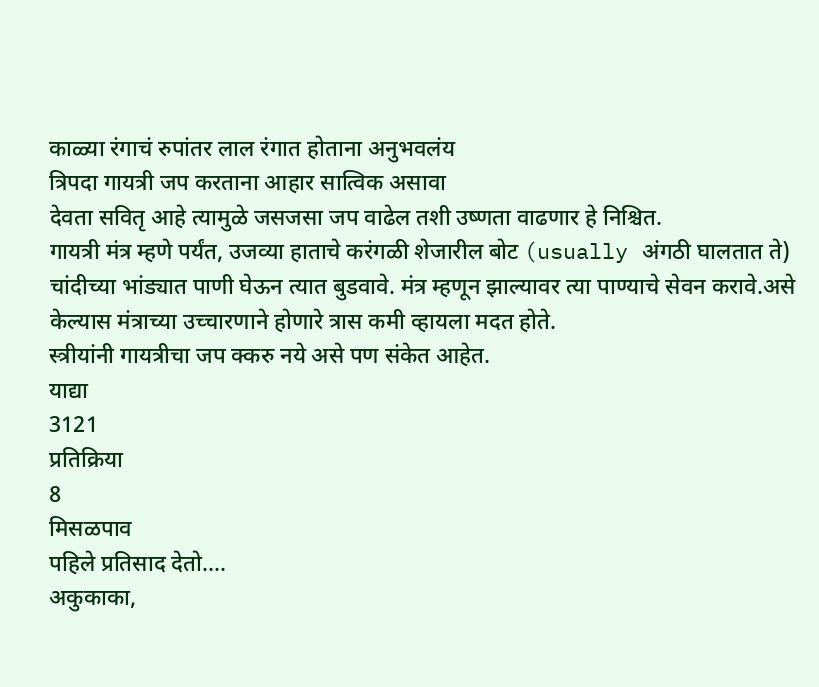काळ्या रंगाचं रुपांतर लाल रंगात होताना अनुभवलंय
त्रिपदा गायत्री जप करताना आहार सात्विक असावा
देवता सवितृ आहे त्यामुळे जसजसा जप वाढेल तशी उष्णता वाढणार हे निश्चित.
गायत्री मंत्र म्हणे पर्यंत, उजव्या हाताचे करंगळी शेजारील बोट (usually अंगठी घालतात ते) चांदीच्या भांड्यात पाणी घेऊन त्यात बुडवावे. मंत्र म्हणून झाल्यावर त्या पाण्याचे सेवन करावे.असे केल्यास मंत्राच्या उच्चारणाने होणारे त्रास कमी व्हायला मदत होते.
स्त्रीयांनी गायत्रीचा जप क्करु नये असे पण संकेत आहेत.
याद्या
3121
प्रतिक्रिया
8
मिसळपाव
पहिले प्रतिसाद देतो....
अकुकाका,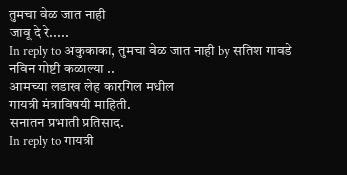तुमचा वेळ जात नाही
जावू दे रे.....
In reply to अकुकाका, तुमचा वेळ जात नाही by सतिश गावडे
नविन गोष्टी कळाल्या ..
आमच्या लडाख लेह कारगिल मधील
गायत्री मंत्राविषयी माहिती.
सनातन प्रभाती प्रतिसाद.
In reply to गायत्री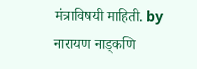मंत्राविषयी माहिती. by नारायण नाड्कणि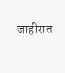जाहीरात